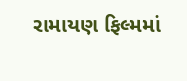રામાયણ ફિલ્મમાં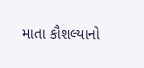માતા કૌશલ્યાનો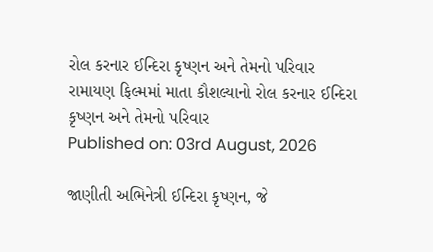રોલ કરનાર ઈન્દિરા કૃષ્ણન અને તેમનો પરિવાર
રામાયણ ફિલ્મમાં માતા કૌશલ્યાનો રોલ કરનાર ઈન્દિરા કૃષ્ણન અને તેમનો પરિવાર
Published on: 03rd August, 2026

જાણીતી અભિનેત્રી ઈન્દિરા કૃષ્ણન, જે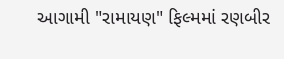આગામી "રામાયણ" ફિલ્મમાં રણબીર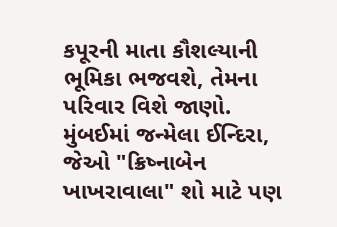કપૂરની માતા કૌશલ્યાની ભૂમિકા ભજવશે, તેમના પરિવાર વિશે જાણો. મુંબઈમાં જન્મેલા ઈન્દિરા, જેઓ "ક્રિષ્નાબેન ખાખરાવાલા" શો માટે પણ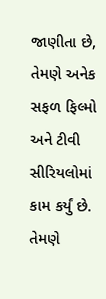જાણીતા છે, તેમણે અનેક સફળ ફિલ્મો અને ટીવી સીરિયલોમાં કામ કર્યું છે. તેમણે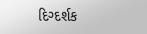દિગ્દર્શક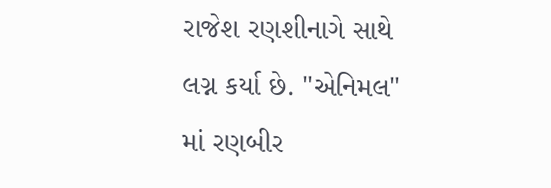રાજેશ રણશીનાગે સાથે લગ્ન કર્યા છે. "એનિમલ" માં રણબીર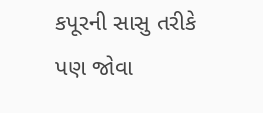કપૂરની સાસુ તરીકે પણ જોવા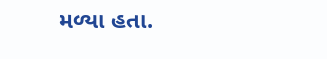મળ્યા હતા.